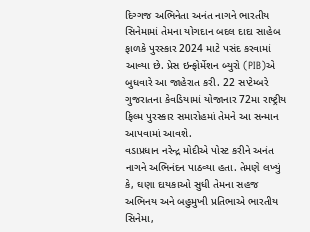દિગ્ગજ અભિનેતા અનંત નાગને ભારતીય સિનેમામાં તેમના યોગદાન બદલ દાદા સાહેબ ફાળકે પુરસ્કાર 2024 માટે પસંદ કરવામાં આવ્યા છે. પ્રેસ ઇન્ફોર્મેશન બ્યુરો (PIB)એ બુધવારે આ જાહેરાત કરી. 22 સપ્ટેમ્બરે ગુજરાતના કેવડિયામાં યોજાનાર 72મા રાષ્ટ્રીય ફિલ્મ પુરસ્કાર સમારોહમાં તેમને આ સન્માન આપવામાં આવશે.
વડાપ્રધાન નરેન્દ્ર મોદીએ પોસ્ટ કરીને અનંત નાગને અભિનંદન પાઠવ્યા હતા. તેમણે લખ્યું કે, ઘણા દાયકાઓ સુધી તેમના સહજ અભિનય અને બહુમુખી પ્રતિભાએ ભારતીય સિનેમા,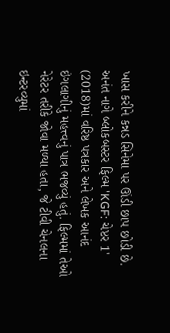ખાસ કરીને કન્નડ સિનેમા પર ઊંડી છાપ છોડી છે.
અનંત નાગે બ્લોકબસ્ટર ફિલ્મ 'KGF: ચેપ્ટર 1' (2018)માં વરિષ્ઠ પત્રકાર અને લેખક આનંદ ઇંગલાગીનું મહત્ત્વનું પાત્ર ભજવ્યું હતું. ફિલ્મમાં તેઓ નેરેટર તરીકે જોવા મળ્યા હતા, જે ટીવી ચેનલના ઇન્ટરવ્યુમાં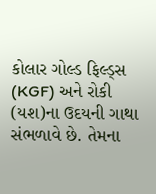કોલાર ગોલ્ડ ફિલ્ડ્સ (KGF) અને રોકી (યશ)ના ઉદયની ગાથા સંભળાવે છે. તેમના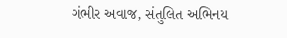ગંભીર અવાજ, સંતુલિત અભિનય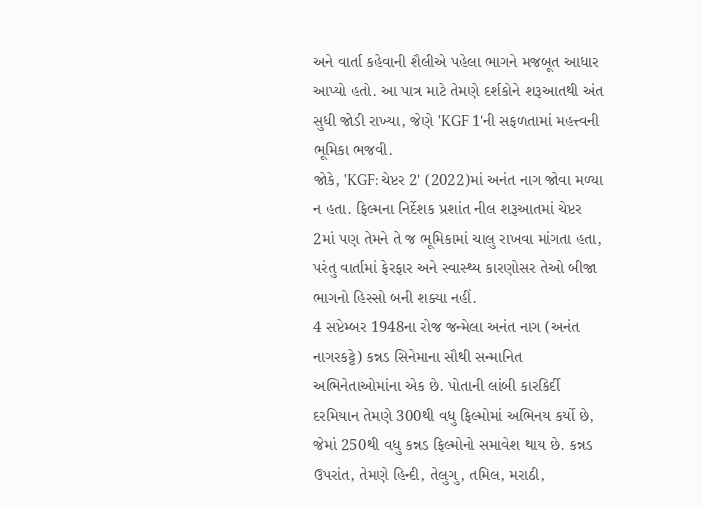અને વાર્તા કહેવાની શૈલીએ પહેલા ભાગને મજબૂત આધાર આપ્યો હતો. આ પાત્ર માટે તેમણે દર્શકોને શરૂઆતથી અંત સુધી જોડી રાખ્યા, જેણે 'KGF 1'ની સફળતામાં મહત્ત્વની ભૂમિકા ભજવી.
જોકે, 'KGF: ચેપ્ટર 2' (2022)માં અનંત નાગ જોવા મળ્યા ન હતા. ફિલ્મના નિર્દેશક પ્રશાંત નીલ શરૂઆતમાં ચેપ્ટર 2માં પણ તેમને તે જ ભૂમિકામાં ચાલુ રાખવા માંગતા હતા, પરંતુ વાર્તામાં ફેરફાર અને સ્વાસ્થ્ય કારણોસર તેઓ બીજા ભાગનો હિસ્સો બની શક્યા નહીં.
4 સપ્ટેમ્બર 1948ના રોજ જન્મેલા અનંત નાગ (અનંત નાગરકટ્ટે) કન્નડ સિનેમાના સૌથી સન્માનિત અભિનેતાઓમાંના એક છે. પોતાની લાંબી કારકિર્દી દરમિયાન તેમણે 300થી વધુ ફિલ્મોમાં અભિનય કર્યો છે, જેમાં 250થી વધુ કન્નડ ફિલ્મોનો સમાવેશ થાય છે. કન્નડ ઉપરાંત, તેમણે હિન્દી, તેલુગુ, તમિલ, મરાઠી,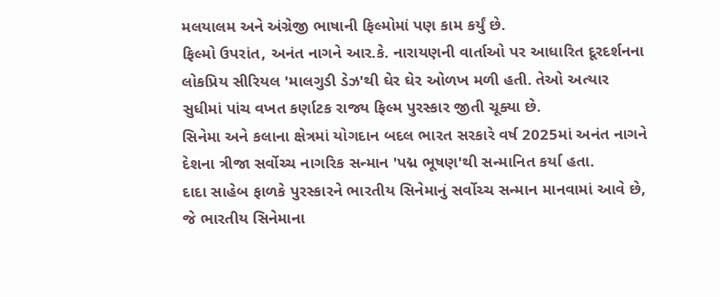મલયાલમ અને અંગ્રેજી ભાષાની ફિલ્મોમાં પણ કામ કર્યું છે.
ફિલ્મો ઉપરાંત, અનંત નાગને આર.કે. નારાયણની વાર્તાઓ પર આધારિત દૂરદર્શનના લોકપ્રિય સીરિયલ 'માલગુડી ડેઝ'થી ઘેર ઘેર ઓળખ મળી હતી. તેઓ અત્યાર સુધીમાં પાંચ વખત કર્ણાટક રાજ્ય ફિલ્મ પુરસ્કાર જીતી ચૂક્યા છે.
સિનેમા અને કલાના ક્ષેત્રમાં યોગદાન બદલ ભારત સરકારે વર્ષ 2025માં અનંત નાગને દેશના ત્રીજા સર્વોચ્ચ નાગરિક સન્માન 'પદ્મ ભૂષણ'થી સન્માનિત કર્યા હતા.
દાદા સાહેબ ફાળકે પુરસ્કારને ભારતીય સિનેમાનું સર્વોચ્ચ સન્માન માનવામાં આવે છે, જે ભારતીય સિનેમાના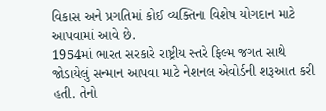વિકાસ અને પ્રગતિમાં કોઈ વ્યક્તિના વિશેષ યોગદાન માટે આપવામાં આવે છે.
1954માં ભારત સરકારે રાષ્ટ્રીય સ્તરે ફિલ્મ જગત સાથે જોડાયેલું સન્માન આપવા માટે નેશનલ એવોર્ડની શરૂઆત કરી હતી. તેનો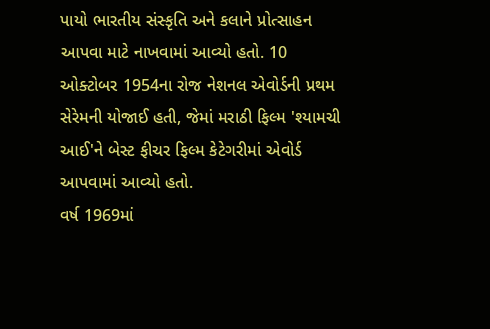પાયો ભારતીય સંસ્કૃતિ અને કલાને પ્રોત્સાહન આપવા માટે નાખવામાં આવ્યો હતો. 10 ઓક્ટોબર 1954ના રોજ નેશનલ એવોર્ડની પ્રથમ સેરેમની યોજાઈ હતી, જેમાં મરાઠી ફિલ્મ 'શ્યામચી આઈ'ને બેસ્ટ ફીચર ફિલ્મ કેટેગરીમાં એવોર્ડ આપવામાં આવ્યો હતો.
વર્ષ 1969માં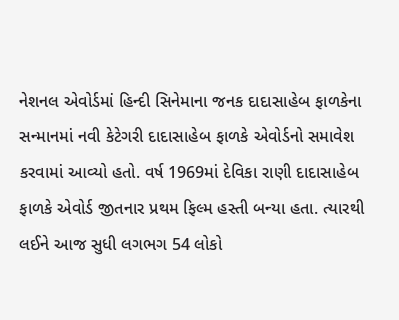નેશનલ એવોર્ડમાં હિન્દી સિનેમાના જનક દાદાસાહેબ ફાળકેના સન્માનમાં નવી કેટેગરી દાદાસાહેબ ફાળકે એવોર્ડનો સમાવેશ કરવામાં આવ્યો હતો. વર્ષ 1969માં દેવિકા રાણી દાદાસાહેબ ફાળકે એવોર્ડ જીતનાર પ્રથમ ફિલ્મ હસ્તી બન્યા હતા. ત્યારથી લઈને આજ સુધી લગભગ 54 લોકો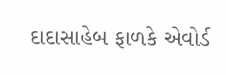દાદાસાહેબ ફાળકે એવોર્ડ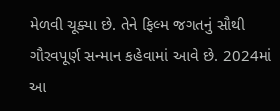મેળવી ચૂક્યા છે. તેને ફિલ્મ જગતનું સૌથી ગૌરવપૂર્ણ સન્માન કહેવામાં આવે છે. 2024માં આ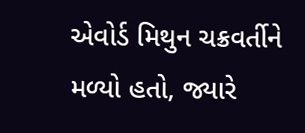એવોર્ડ મિથુન ચક્રવર્તીને મળ્યો હતો, જ્યારે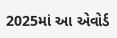2025માં આ એવોર્ડ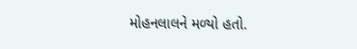મોહનલાલને મળ્યો હતો.